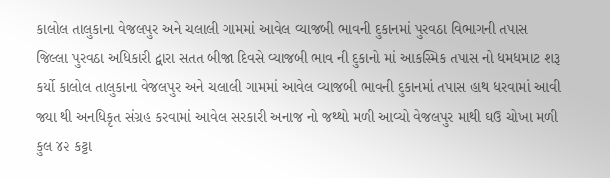કાલોલ તાલુકાના વેજલપુર અને ચલાલી ગામમાં આવેલ વ્યાજબી ભાવની દુકાનમાં પુરવઠા વિભાગની તપાસ જિલ્લા પુરવઠા અધિકારી દ્વારા સતત બીજા દિવસે વ્યાજબી ભાવ ની દુકાનો માં આકસ્મિક તપાસ નો ધમધમાટ શરૂ કર્યો કાલોલ તાલુકાના વેજલપુર અને ચલાલી ગામમાં આવેલ વ્યાજબી ભાવની દુકાનમાં તપાસ હાથ ધરવામાં આવી જ્યા થી અનધિકૃત સંગ્રહ કરવામાં આવેલ સરકારી અનાજ નો જથ્થો મળી આવ્યો વેજલપુર માથી ઘઉ ચોખા મળી કુલ ૪૨ કટ્ટા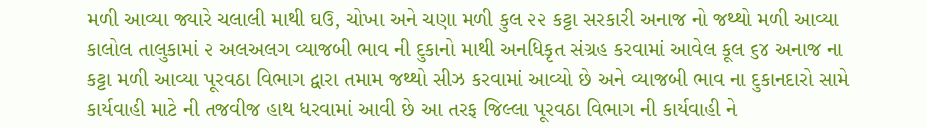મળી આવ્યા જ્યારે ચલાલી માથી ઘઉ, ચોખા અને ચણા મળી કુલ ૨૨ કટ્ટા સરકારી અનાજ નો જથ્થો મળી આવ્યા કાલોલ તાલુકામાં ૨ અલઅલગ વ્યાજબી ભાવ ની દુકાનો માથી અનધિકૃત સંગ્રહ કરવામાં આવેલ કૂલ ૬૪ અનાજ ના કટ્ટા મળી આવ્યા પૂરવઠા વિભાગ દ્વારા તમામ જથ્થો સીઝ કરવામાં આવ્યો છે અને વ્યાજબી ભાવ ના દુકાનદારો સામે કાર્યવાહી માટે ની તજવીજ હાથ ધરવામાં આવી છે આ તરફ જિલ્લા પૂરવઠા વિભાગ ની કાર્યવાહી ને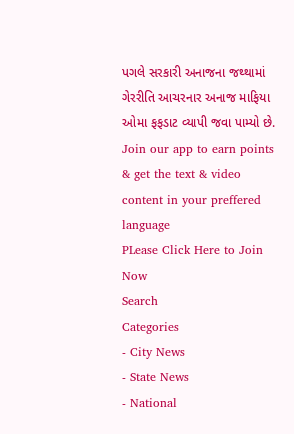પગલે સરકારી અનાજના જથ્થામાં ગેરરીતિ આચરનાર અનાજ માફિયા ઓમા ફફડાટ વ્યાપી જવા પામ્યો છે.
Join our app to earn points & get the text & video content in your preffered language
PLease Click Here to Join Now
Search
Categories
- City News
- State News
- National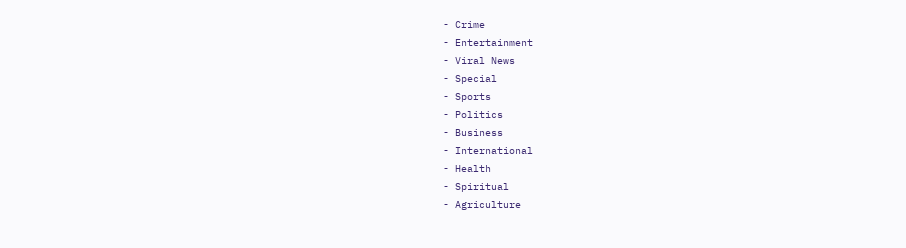- Crime
- Entertainment
- Viral News
- Special
- Sports
- Politics
- Business
- International
- Health
- Spiritual
- Agriculture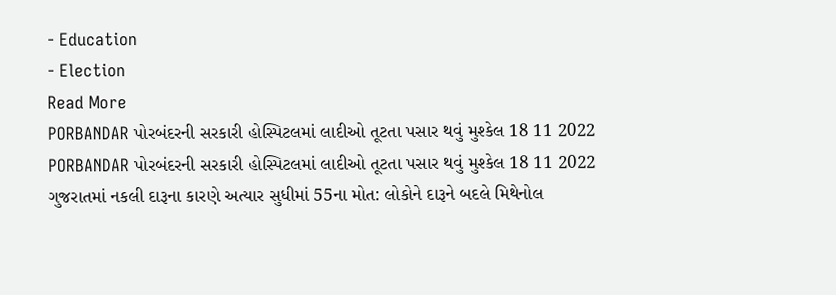- Education
- Election
Read More
PORBANDAR પોરબંદરની સરકારી હોસ્પિટલમાં લાદીઓ તૂટતા પસાર થવું મુશ્કેલ 18 11 2022
PORBANDAR પોરબંદરની સરકારી હોસ્પિટલમાં લાદીઓ તૂટતા પસાર થવું મુશ્કેલ 18 11 2022
ગુજરાતમાં નકલી દારૂના કારણે અત્યાર સુધીમાં 55ના મોત: લોકોને દારૂને બદલે મિથેનોલ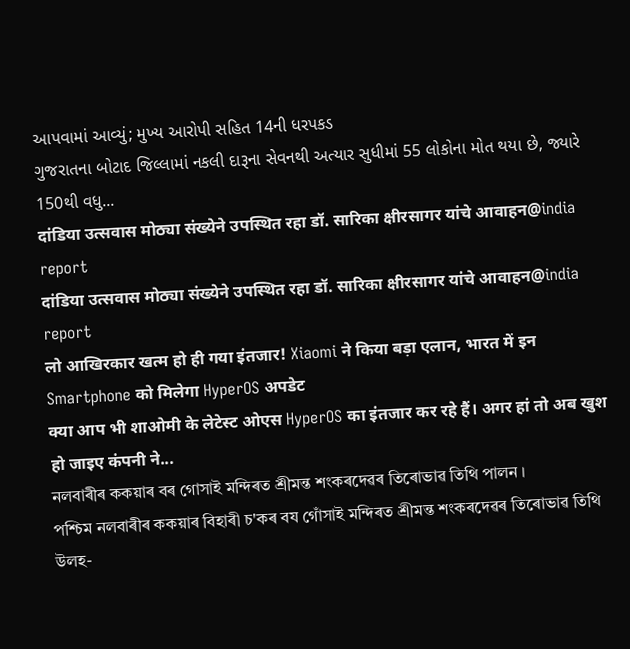આપવામાં આવ્યું; મુખ્ય આરોપી સહિત 14ની ધરપકડ
ગુજરાતના બોટાદ જિલ્લામાં નકલી દારૂના સેવનથી અત્યાર સુધીમાં 55 લોકોના મોત થયા છે, જ્યારે 150થી વધુ...
दांडिया उत्सवास मोठ्या संख्येने उपस्थित रहा डॉ. सारिका क्षीरसागर यांचे आवाहन@india report
दांडिया उत्सवास मोठ्या संख्येने उपस्थित रहा डॉ. सारिका क्षीरसागर यांचे आवाहन@india report
लो आखिरकार खत्म हो ही गया इंतजार! Xiaomi ने किया बड़ा एलान, भारत में इन Smartphone को मिलेगा HyperOS अपडेट
क्या आप भी शाओमी के लेटेस्ट ओएस HyperOS का इंतजार कर रहे हैं। अगर हां तो अब खुश हो जाइए कंपनी ने...
নলবাৰীৰ ককয়াৰ বৰ গোসাই মন্দিৰত শ্ৰীমন্ত শংকৰদেৱৰ তিৰোভাৱ তিথি পালন ।
পশ্চিম নলবাৰীৰ ককয়াৰ বিহাৰী চ'কৰ বয গোঁসাই মন্দিৰত শ্ৰীমন্ত শংকৰদেৱৰ তিৰোভাৱ তিথি উলহ-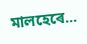মালহেৰে...